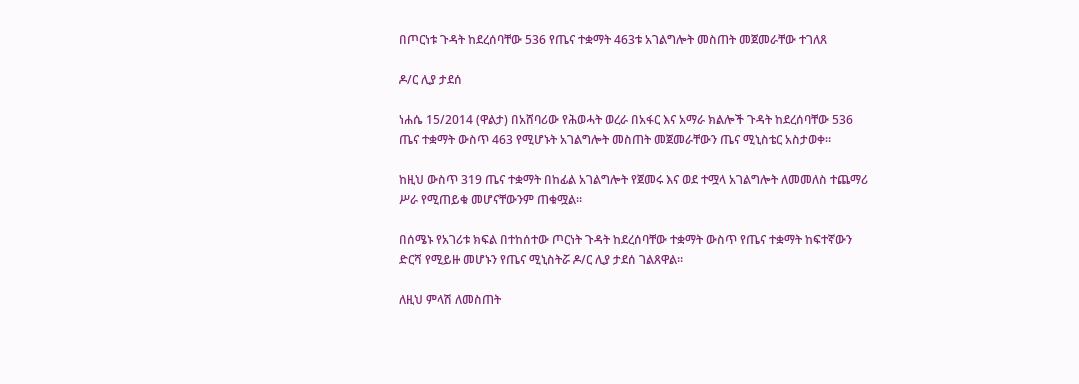በጦርነቱ ጉዳት ከደረሰባቸው 536 የጤና ተቋማት 463ቱ አገልግሎት መስጠት መጀመራቸው ተገለጸ

ዶ/ር ሊያ ታደሰ

ነሐሴ 15/2014 (ዋልታ) በአሸባሪው የሕወሓት ወረራ በአፋር እና አማራ ክልሎች ጉዳት ከደረሰባቸው 536 ጤና ተቋማት ውስጥ 463 የሚሆኑት አገልግሎት መስጠት መጀመራቸውን ጤና ሚኒስቴር አስታወቀ።

ከዚህ ውስጥ 319 ጤና ተቋማት በከፊል አገልግሎት የጀመሩ እና ወደ ተሟላ አገልግሎት ለመመለስ ተጨማሪ ሥራ የሚጠይቁ መሆናቸውንም ጠቁሟል።

በሰሜኑ የአገሪቱ ክፍል በተከሰተው ጦርነት ጉዳት ከደረሰባቸው ተቋማት ውስጥ የጤና ተቋማት ከፍተኛውን ድርሻ የሚይዙ መሆኑን የጤና ሚኒስትሯ ዶ/ር ሊያ ታደሰ ገልጸዋል።

ለዚህ ምላሽ ለመስጠት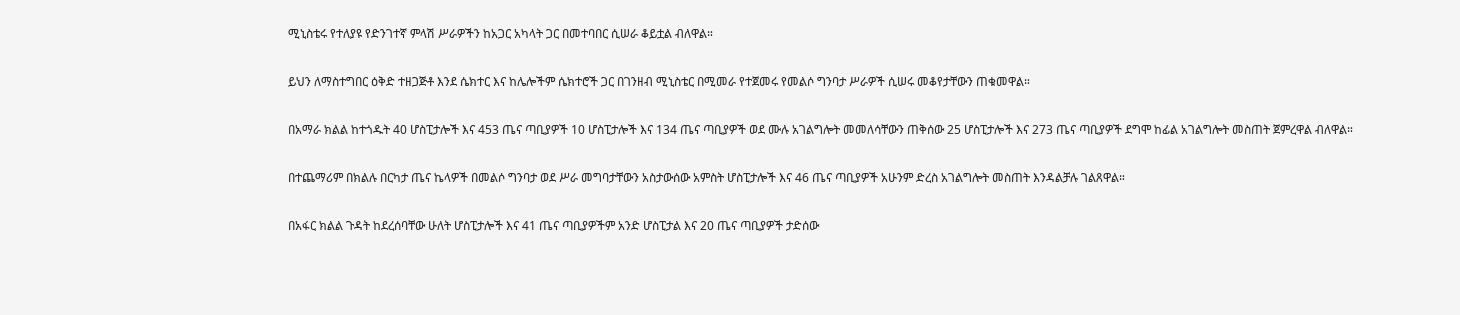ሚኒስቴሩ የተለያዩ የድንገተኛ ምላሽ ሥራዎችን ከአጋር አካላት ጋር በመተባበር ሲሠራ ቆይቷል ብለዋል።

ይህን ለማስተግበር ዕቅድ ተዘጋጅቶ እንደ ሴክተር እና ከሌሎችም ሴክተሮች ጋር በገንዘብ ሚኒስቴር በሚመራ የተጀመሩ የመልሶ ግንባታ ሥራዎች ሲሠሩ መቆየታቸውን ጠቁመዋል።

በአማራ ክልል ከተጎዱት 40 ሆስፒታሎች እና 453 ጤና ጣቢያዎች 10 ሆስፒታሎች እና 134 ጤና ጣቢያዎች ወደ ሙሉ አገልግሎት መመለሳቸውን ጠቅሰው 25 ሆስፒታሎች እና 273 ጤና ጣቢያዎች ደግሞ ከፊል አገልግሎት መስጠት ጀምረዋል ብለዋል።

በተጨማሪም በክልሉ በርካታ ጤና ኬላዎች በመልሶ ግንባታ ወደ ሥራ መግባታቸውን አስታውሰው አምስት ሆስፒታሎች እና 46 ጤና ጣቢያዎች አሁንም ድረስ አገልግሎት መስጠት እንዳልቻሉ ገልጸዋል።

በአፋር ክልል ጉዳት ከደረሰባቸው ሁለት ሆስፒታሎች እና 41 ጤና ጣቢያዎችም አንድ ሆስፒታል እና 20 ጤና ጣቢያዎች ታድሰው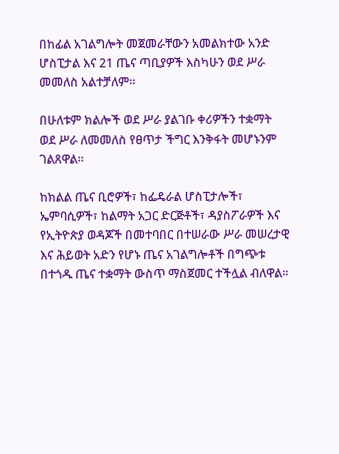በከፊል አገልግሎት መጀመራቸውን አመልክተው አንድ ሆስፒታል እና 21 ጤና ጣቢያዎች እስካሁን ወደ ሥራ መመለስ አልተቻለም።

በሁለቱም ክልሎች ወደ ሥራ ያልገቡ ቀሪዎችን ተቋማት ወደ ሥራ ለመመለስ የፀጥታ ችግር እንቅፋት መሆኑንም ገልጸዋል።

ከክልል ጤና ቢሮዎች፣ ከፌዴራል ሆስፒታሎች፣ ኤምባሲዎች፣ ከልማት አጋር ድርጅቶች፣ ዳያስፖራዎች እና የኢትዮጵያ ወዳጆች በመተባበር በተሠራው ሥራ መሠረታዊ እና ሕይወት አድን የሆኑ ጤና አገልግሎቶች በግጭቱ በተጎዱ ጤና ተቋማት ውስጥ ማስጀመር ተችሏል ብለዋል።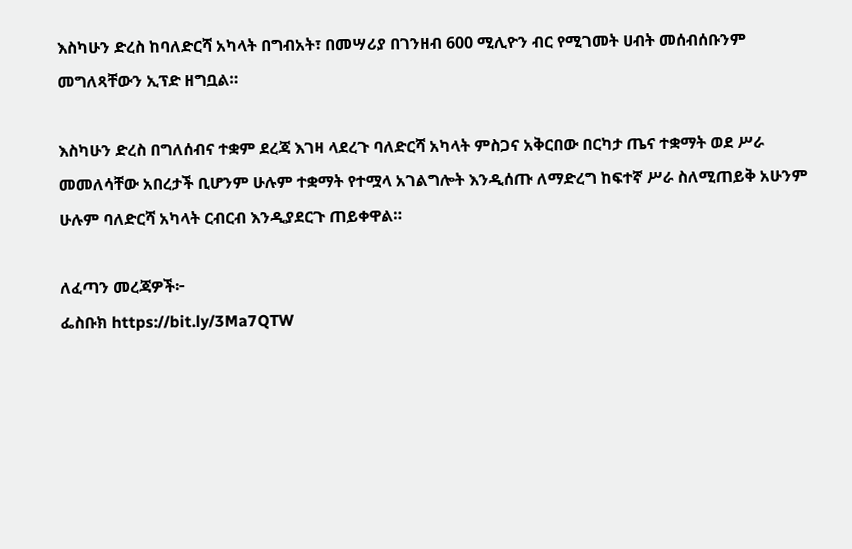እስካሁን ድረስ ከባለድርሻ አካላት በግብአት፣ በመሣሪያ በገንዘብ 600 ሚሊዮን ብር የሚገመት ሀብት መሰብሰቡንም መግለጻቸውን ኢፕድ ዘግቧል።

እስካሁን ድረስ በግለሰብና ተቋም ደረጃ እገዛ ላደረጉ ባለድርሻ አካላት ምስጋና አቅርበው በርካታ ጤና ተቋማት ወደ ሥራ መመለሳቸው አበረታች ቢሆንም ሁሉም ተቋማት የተሟላ አገልግሎት እንዲሰጡ ለማድረግ ከፍተኛ ሥራ ስለሚጠይቅ አሁንም ሁሉም ባለድርሻ አካላት ርብርብ እንዲያደርጉ ጠይቀዋል።

ለፈጣን መረጃዎች፦
ፌስቡክ https://bit.ly/3Ma7QTW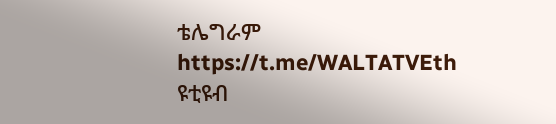ቴሌግራም https://t.me/WALTATVEth
ዩቲዩብ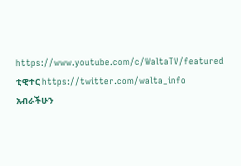https://www.youtube.com/c/WaltaTV/featured
ቲዊተር https://twitter.com/walta_info
አብራችሁን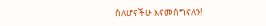ስለሆናችሁ እናመሰግናለን!